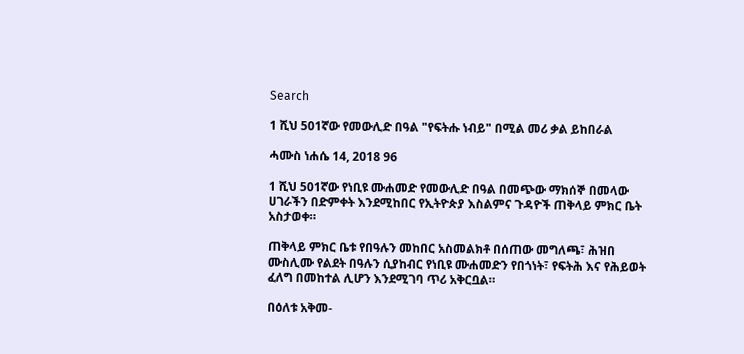Search

1 ሺህ 501ኛው የመውሊድ በዓል "የፍትሑ ነብይ" በሚል መሪ ቃል ይከበራል

ሓሙስ ነሐሴ 14, 2018 96

1 ሺህ 501ኛው የነቢዩ ሙሐመድ የመውሊድ በዓል በመጭው ማክሰኞ በመላው ሀገራችን በድምቀት እንደሚከበር የኢትዮጵያ እስልምና ጉዳዮች ጠቅላይ ምክር ቤት አስታወቀ።

ጠቅላይ ምክር ቤቱ የበዓሉን መከበር አስመልክቶ በሰጠው መግለጫ፣ ሕዝበ ሙስሊሙ የልደት በዓሉን ሲያከብር የነቢዩ ሙሐመድን የበጎነት፣ የፍትሕ እና የሕይወት ፈለግ በመከተል ሊሆን እንደሚገባ ጥሪ አቅርቧል።

በዕለቱ አቅመ-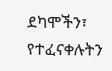ደካሞችን፣ የተፈናቀሉትን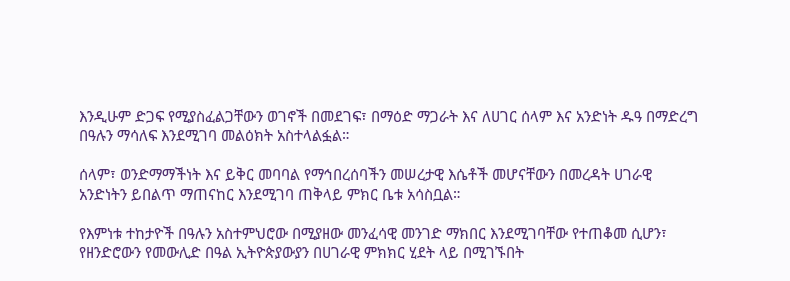እንዲሁም ድጋፍ የሚያስፈልጋቸውን ወገኖች በመደገፍ፣ በማዕድ ማጋራት እና ለሀገር ሰላም እና አንድነት ዱዓ በማድረግ በዓሉን ማሳለፍ እንደሚገባ መልዕክት አስተላልፏል።

ሰላም፣ ወንድማማችነት እና ይቅር መባባል የማኅበረሰባችን መሠረታዊ እሴቶች መሆናቸውን በመረዳት ሀገራዊ አንድነትን ይበልጥ ማጠናከር እንደሚገባ ጠቅላይ ምክር ቤቱ አሳስቧል።

የእምነቱ ተከታዮች በዓሉን አስተምህሮው በሚያዘው መንፈሳዊ መንገድ ማክበር እንደሚገባቸው የተጠቆመ ሲሆን፣ የዘንድሮውን የመውሊድ በዓል ኢትዮጵያውያን በሀገራዊ ምክክር ሂደት ላይ በሚገኙበት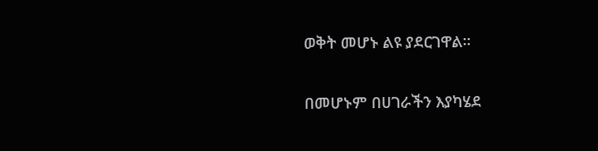ወቅት መሆኑ ልዩ ያደርገዋል።

በመሆኑም በሀገራችን እያካሄደ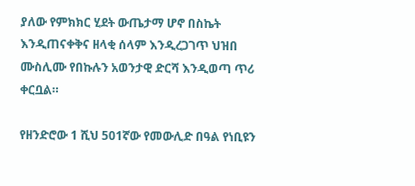ያለው የምክክር ሂደት ውጤታማ ሆኖ በስኬት እንዲጠናቀቅና ዘላቂ ሰላም እንዲረጋገጥ ህዝበ ሙስሊሙ የበኩሉን አወንታዊ ድርሻ እንዲወጣ ጥሪ ቀርቧል።

የዘንድሮው 1 ሺህ 501ኛው የመውሊድ በዓል የነቢዩን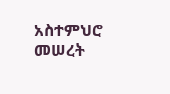አስተምህሮ መሠረት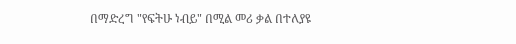በማድረግ "የፍትሁ ነብይ" በሚል መሪ ቃል በተለያዩ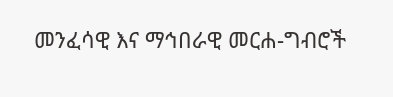መንፈሳዊ እና ማኅበራዊ መርሐ-ግብሮች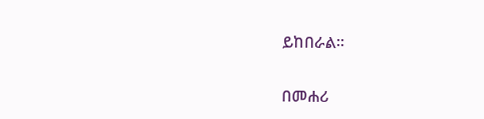ይከበራል።

በመሐሪ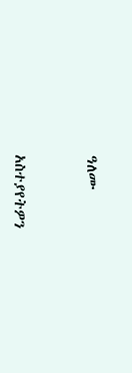ዓለሙ



አስተያየትዎን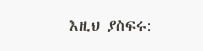እዚህ ያስፍሩ: